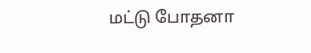மட்டு போதனா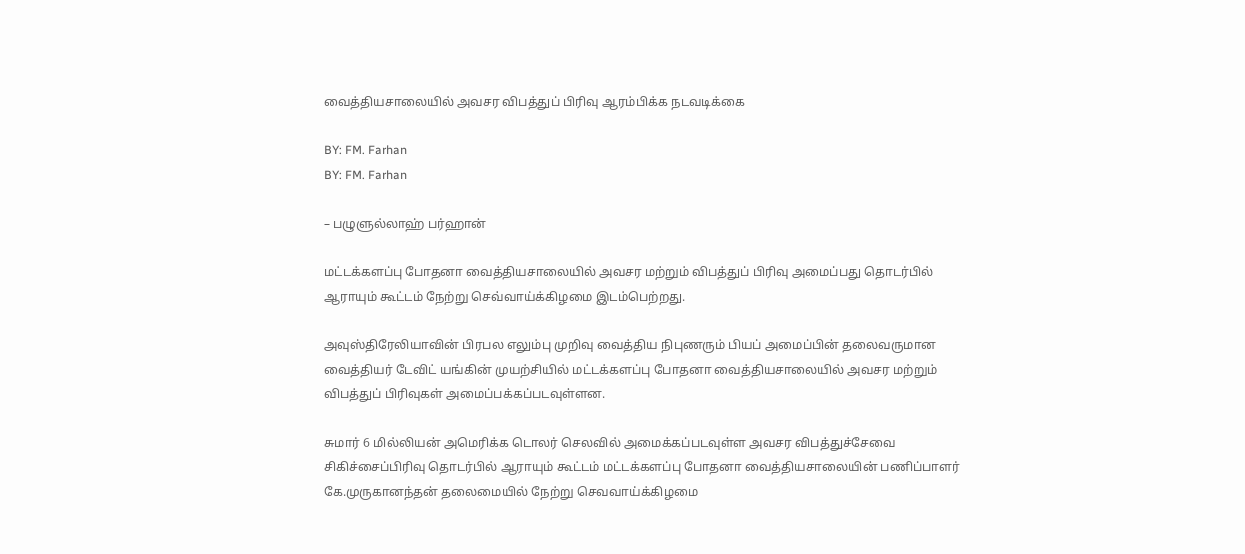வைத்தியசாலையில் அவசர விபத்துப் பிரிவு ஆரம்பிக்க நடவடிக்கை

BY: FM. Farhan
BY: FM. Farhan

– பழுளுல்லாஹ் பர்ஹான்

மட்டக்களப்பு போதனா வைத்தியசாலையில் அவசர மற்றும் விபத்துப் பிரிவு அமைப்பது தொடர்பில் ஆராயும் கூட்டம் நேற்று செவ்வாய்க்கிழமை இடம்பெற்றது.

அவுஸ்திரேலியாவின் பிரபல எலும்பு முறிவு வைத்திய நிபுணரும் பியப் அமைப்பின் தலைவருமான வைத்தியர் டேவிட் யங்கின் முயற்சியில் மட்டக்களப்பு போதனா வைத்தியசாலையில் அவசர மற்றும் விபத்துப் பிரிவுகள் அமைப்பக்கப்படவுள்ளன.

சுமார் 6 மில்லியன் அமெரிக்க டொலர் செலவில் அமைக்கப்படவுள்ள அவசர விபத்துச்சேவை சிகிச்சைப்பிரிவு தொடர்பில் ஆராயும் கூட்டம் மட்டக்களப்பு போதனா வைத்தியசாலையின் பணிப்பாளர் கே.முருகானந்தன் தலைமையில் நேற்று செவவாய்க்கிழமை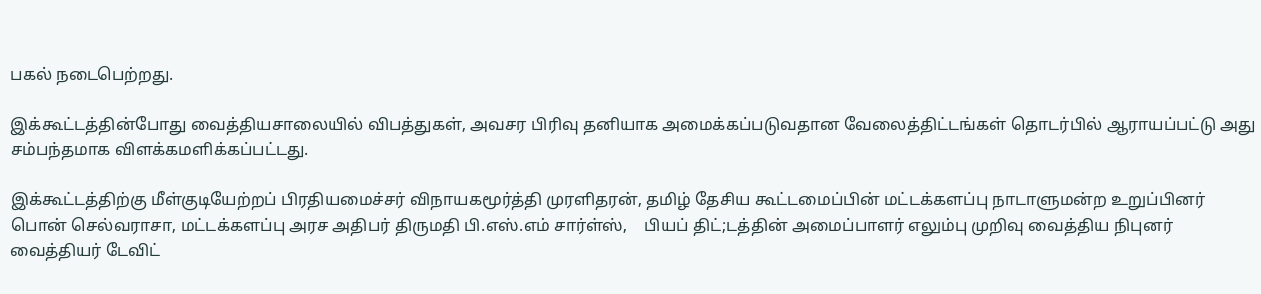பகல் நடைபெற்றது.

இக்கூட்டத்தின்போது வைத்தியசாலையில் விபத்துகள், அவசர பிரிவு தனியாக அமைக்கப்படுவதான வேலைத்திட்டங்கள் தொடர்பில் ஆராயப்பட்டு அது சம்பந்தமாக விளக்கமளிக்கப்பட்டது.

இக்கூட்டத்திற்கு மீள்குடியேற்றப் பிரதியமைச்சர் விநாயகமூர்த்தி முரளிதரன், தமிழ் தேசிய கூட்டமைப்பின் மட்டக்களப்பு நாடாளுமன்ற உறுப்பினர் பொன் செல்வராசா, மட்டக்களப்பு அரச அதிபர் திருமதி பி.எஸ்.எம் சார்ள்ஸ்,    பியப் திட்;டத்தின் அமைப்பாளர் எலும்பு முறிவு வைத்திய நிபுனர் வைத்தியர் டேவிட்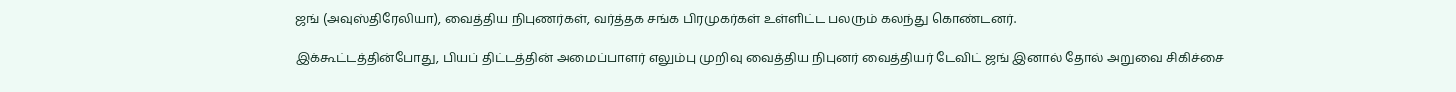ஜங் (அவுஸ்திரேலியா), வைத்திய நிபுணர்கள், வர்த்தக சங்க பிரமுகர்கள் உள்ளிட்ட பலரும் கலந்து கொண்டனர்.

இக்கூட்டத்தின்போது, பியப் திட்டத்தின் அமைப்பாளர் எலும்பு முறிவு வைத்திய நிபுனர் வைத்தியர் டேவிட் ஜங் இனால் தோல் அறுவை சிகிச்சை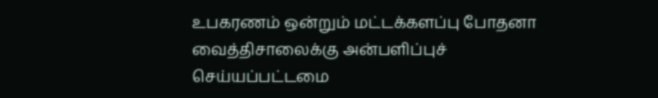உபகரணம் ஒன்றும் மட்டக்களப்பு போதனா வைத்திசாலைக்கு அன்பளிப்புச் செய்யப்பட்டமை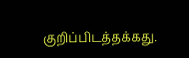குறிப்பிடத்தக்கது.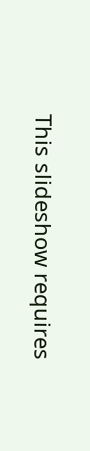This slideshow requires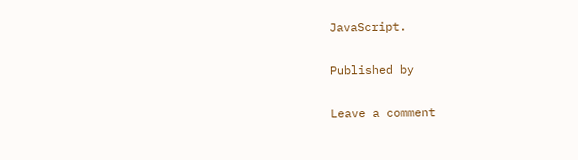JavaScript.

Published by

Leave a comment